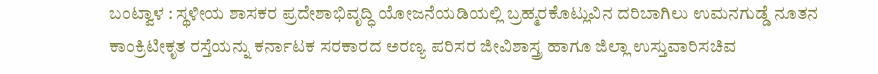ಬಂಟ್ವಾಳ : ಸ್ಥಳೀಯ ಶಾಸಕರ ಪ್ರದೇಶಾಭಿವೃದ್ಧಿ ಯೋಜನೆಯಡಿಯಲ್ಲಿ ಬ್ರಹ್ಮರಕೊಟ್ಲುವಿನ ದರಿಬಾಗಿಲು ಉಮನಗುಡ್ಡೆ ನೂತನ ಕಾಂಕ್ರಿಟೀಕೃತ ರಸ್ತೆಯನ್ನು ಕರ್ನಾಟಕ ಸರಕಾರದ ಅರಣ್ಯ ಪರಿಸರ ಜೀವಿಶಾಸ್ತ್ರ ಹಾಗೂ ಜಿಲ್ಲಾ ಉಸ್ತುವಾರಿಸಚಿವ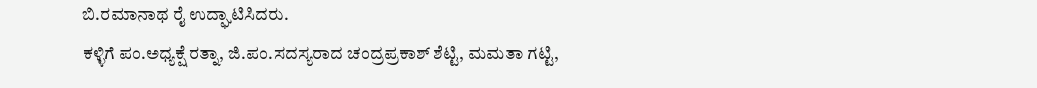ಬಿ.ರಮಾನಾಥ ರೈ ಉದ್ಘಾಟಿಸಿದರು.
ಕಳ್ಳಿಗೆ ಪಂ.ಅಧ್ಯಕ್ಷೆ ರತ್ನಾ, ಜಿ.ಪಂ.ಸದಸ್ಯರಾದ ಚಂದ್ರಪ್ರಕಾಶ್ ಶೆಟ್ಟಿ, ಮಮತಾ ಗಟ್ಟಿ,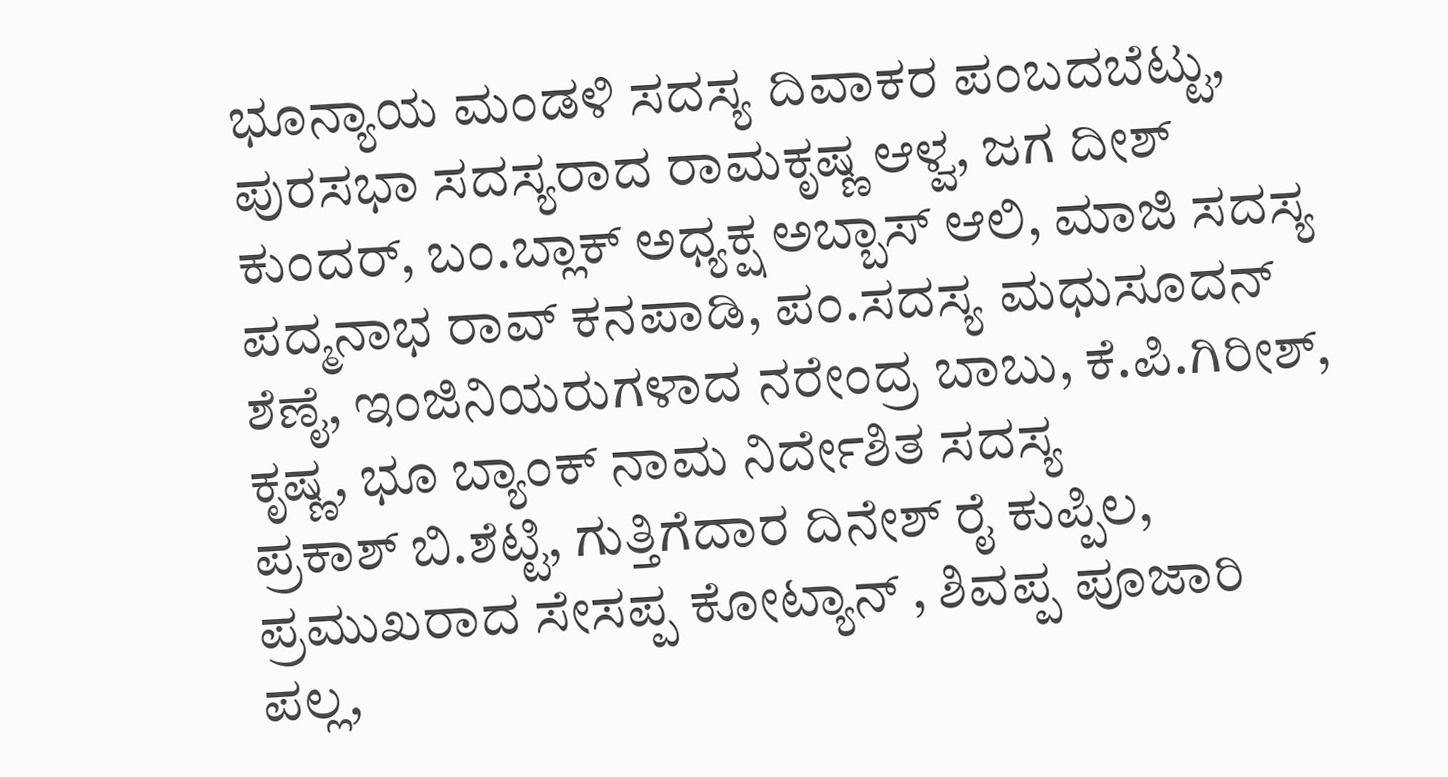ಭೂನ್ಯಾಯ ಮಂಡಳಿ ಸದಸ್ಯ ದಿವಾಕರ ಪಂಬದಬೆಟ್ಟು, ಪುರಸಭಾ ಸದಸ್ಯರಾದ ರಾಮಕೃಷ್ಣ ಆಳ್ವ, ಜಗ ದೀಶ್ ಕುಂದರ್, ಬಂ.ಬ್ಲಾಕ್ ಅಧ್ಯಕ್ಷ ಅಬ್ಬಾಸ್ ಆಲಿ, ಮಾಜಿ ಸದಸ್ಯ ಪದ್ಮನಾಭ ರಾವ್ ಕನಪಾಡಿ, ಪಂ.ಸದಸ್ಯ ಮಧುಸೂದನ್ ಶೆಣೈ, ಇಂಜಿನಿಯರುಗಳಾದ ನರೇಂದ್ರ ಬಾಬು, ಕೆ.ಪಿ.ಗಿರೀಶ್, ಕೃಷ್ಣ, ಭೂ ಬ್ಯಾಂಕ್ ನಾಮ ನಿರ್ದೇಶಿತ ಸದಸ್ಯ
ಪ್ರಕಾಶ್ ಬಿ.ಶೆಟ್ಟಿ, ಗುತ್ತಿಗೆದಾರ ದಿನೇಶ್ ರೈ ಕುಪ್ಪಿಲ, ಪ್ರಮುಖರಾದ ಸೇಸಪ್ಪ ಕೋಟ್ಯಾನ್ , ಶಿವಪ್ಪ ಪೂಜಾರಿ ಪಲ್ಲ,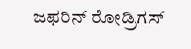ಜಫರಿನ್ ರೋಡ್ರಿಗಸ್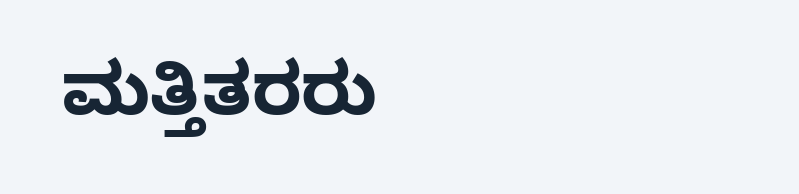ಮತ್ತಿತರರು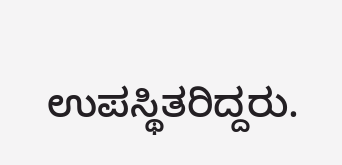ಉಪಸ್ಥಿತರಿದ್ದರು.